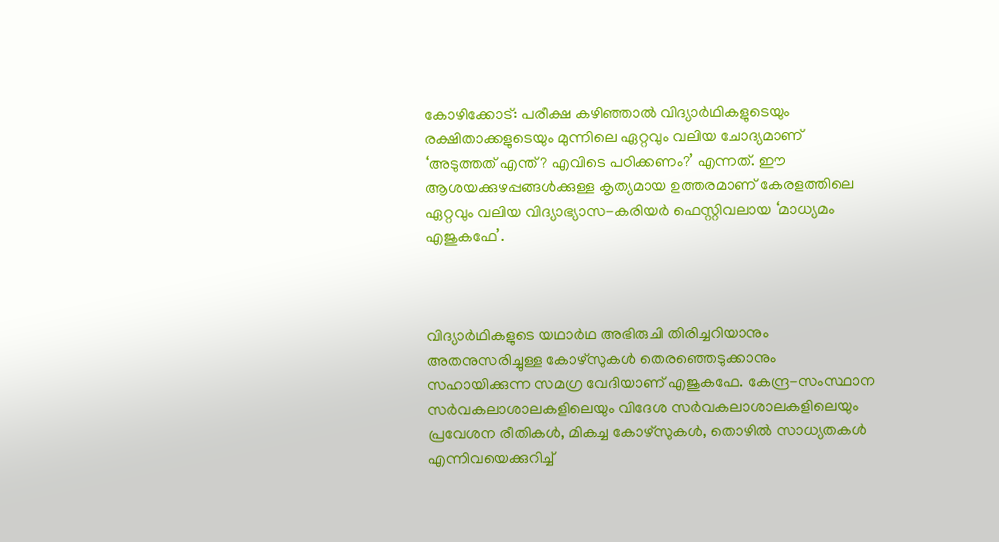കോഴിക്കോട്: പരീക്ഷ കഴിഞ്ഞാൽ വിദ്യാർഥികളുടെയും രക്ഷിതാക്കളുടെയും മുന്നിലെ ഏറ്റവും വലിയ ചോദ്യമാണ് ‘അടുത്തത് എന്ത്? എവിടെ പഠിക്കണം?’ എന്നത്. ഈ ആശയക്കുഴപ്പങ്ങൾക്കുള്ള കൃത്യമായ ഉത്തരമാണ് കേരളത്തിലെ ഏറ്റവും വലിയ വിദ്യാഭ്യാസ-കരിയർ ഫെസ്റ്റിവലായ ‘മാധ്യമം എജുകഫേ’.



വിദ്യാർഥികളുടെ യഥാർഥ അഭിരുചി തിരിച്ചറിയാനും അതനുസരിച്ചുള്ള കോഴ്സുകൾ തെരഞ്ഞെടുക്കാനും സഹായിക്കുന്ന സമഗ്ര വേദിയാണ് എജുകഫേ. കേന്ദ്ര-സംസ്ഥാന സർവകലാശാലകളിലെയും വിദേശ സർവകലാശാലകളിലെയും പ്രവേശന രീതികൾ, മികച്ച കോഴ്സുകൾ, തൊഴിൽ സാധ്യതകൾ എന്നിവയെക്കുറിച്ച്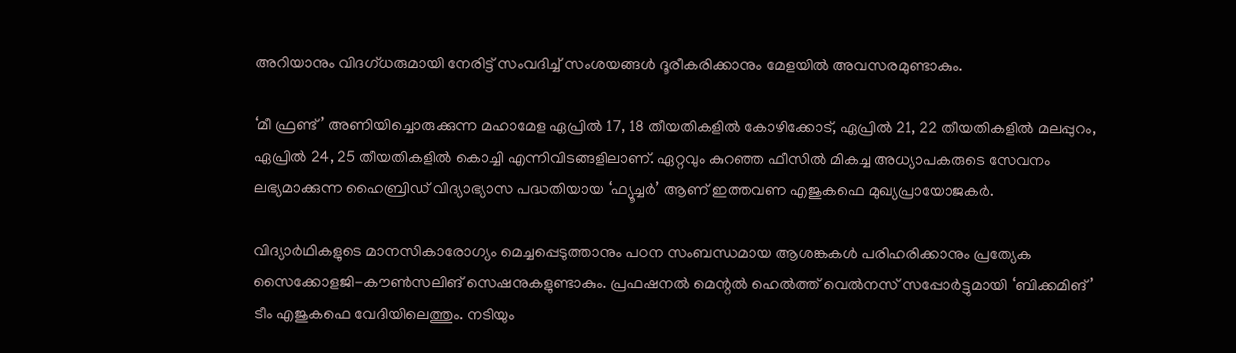അറിയാനും വിദഗ്ധരുമായി നേരിട്ട് സംവദിച്ച് സംശയങ്ങൾ ദൂരീകരിക്കാനും മേളയിൽ അവസരമുണ്ടാകും.

‘മീ ഫ്രണ്ട്’ അണിയിച്ചൊരുക്കുന്ന മഹാമേള ഏപ്രിൽ 17, 18 തീയതികളിൽ കോഴിക്കോട്, ഏപ്രിൽ 21, 22 തീയതികളിൽ മലപ്പുറം, ഏപ്രിൽ 24, 25 തീയതികളിൽ കൊച്ചി എന്നിവിടങ്ങളിലാണ്. ഏറ്റവും കുറഞ്ഞ ഫീസിൽ മികച്ച അധ്യാപകരുടെ സേവനം ലഭ്യമാക്കുന്ന ഹൈബ്രിഡ് വിദ്യാഭ്യാസ പദ്ധതിയായ ‘ഫ്യൂച്ചർ’ ആണ് ഇത്തവണ എജുകഫെ മുഖ്യപ്രായോജകർ.

വിദ്യാർഥികളുടെ മാനസികാരോഗ്യം മെച്ചപ്പെടുത്താനും പഠന സംബന്ധമായ ആശങ്കകൾ പരിഹരിക്കാനും പ്രത്യേക സൈക്കോളജി-കൗൺസലിങ് സെഷനുകളുണ്ടാകും. പ്രഫഷനൽ മെന്റൽ ഹെൽത്ത് വെൽനസ് സപ്പോർട്ടുമായി ‘ബിക്കമിങ്’ ടീം എജുകഫെ വേദിയിലെത്തും. നടിയും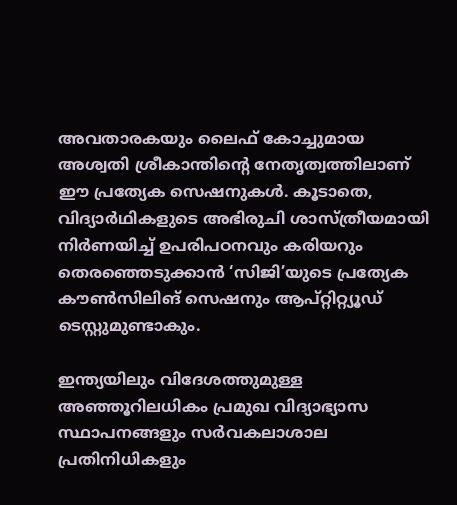അവതാരകയും ലൈഫ് കോച്ചുമായ അശ്വതി ശ്രീകാന്തിന്റെ നേതൃത്വത്തിലാണ് ഈ പ്രത്യേക സെഷനുകൾ. കൂടാതെ, വിദ്യാർഥികളുടെ അഭിരുചി ശാസ്ത്രീയമായി നിർണയിച്ച് ഉപരിപഠനവും കരിയറും തെരഞ്ഞെടുക്കാൻ ‘സിജി’യുടെ പ്രത്യേക കൗൺസിലിങ് സെഷനും ആപ്റ്റിറ്റ്യൂഡ് ടെസ്റ്റുമുണ്ടാകും.

ഇന്ത്യയിലും വിദേശത്തുമുള്ള അഞ്ഞൂറിലധികം പ്രമുഖ വിദ്യാഭ്യാസ സ്ഥാപനങ്ങളും സർവകലാശാല പ്രതിനിധികളും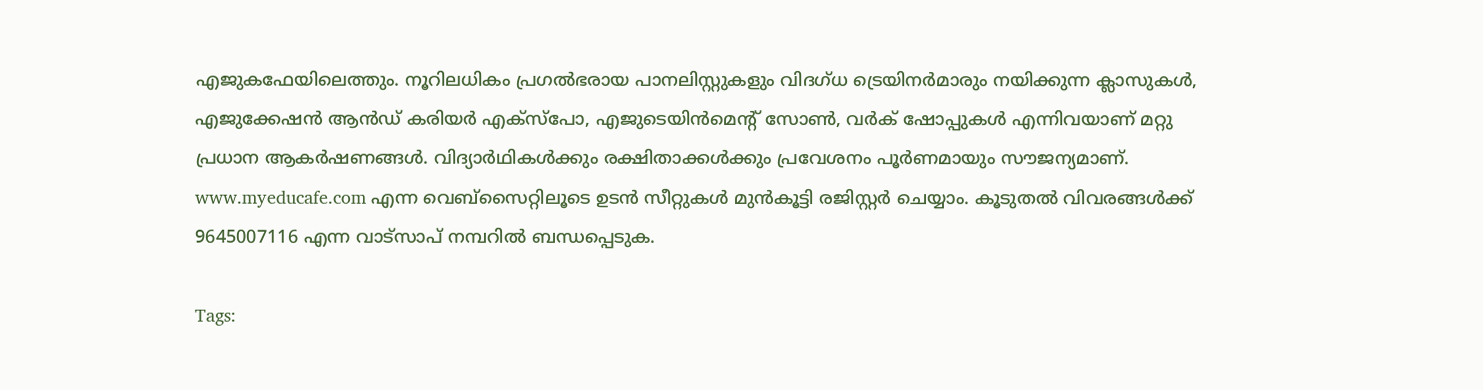എജുകഫേയിലെത്തും. നൂറിലധികം പ്രഗൽഭരായ പാനലിസ്റ്റുകളും വിദഗ്ധ ട്രെയിനർമാരും നയിക്കുന്ന ക്ലാസുകൾ, എജുക്കേഷൻ ആൻഡ് കരിയർ എക്സ്പോ, എജുടെയിൻമെന്റ് സോൺ, വർക് ഷോപ്പുകൾ എന്നിവയാണ് മറ്റു പ്രധാന ആകർഷണങ്ങൾ. വിദ്യാർഥികൾക്കും രക്ഷിതാക്കൾക്കും പ്രവേശനം പൂർണമായും സൗജന്യമാണ്. www.myeducafe.com എന്ന വെബ്സൈറ്റിലൂടെ ഉടൻ സീറ്റുകൾ മുൻകൂട്ടി രജിസ്റ്റർ ചെയ്യാം. കൂടുതൽ വിവരങ്ങൾക്ക് 9645007116 എന്ന വാട്സാപ് നമ്പറിൽ ബന്ധപ്പെടുക.

Tags: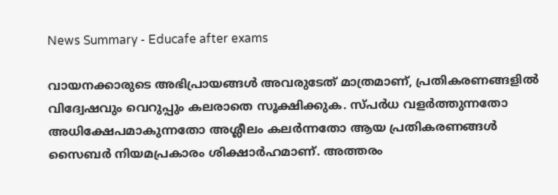News Summary - Educafe after exams

വായനക്കാരുടെ അഭിപ്രായങ്ങള്‍ അവരുടേത് മാത്രമാണ്, പ്രതികരണങ്ങളിൽ വിദ്വേഷവും വെറുപ്പും കലരാതെ സൂക്ഷിക്കുക. സ്പർധ വളർത്തുന്നതോ അധിക്ഷേപമാകുന്നതോ അശ്ലീലം കലർന്നതോ ആയ പ്രതികരണങ്ങൾ സൈബർ നിയമപ്രകാരം ശിക്ഷാർഹമാണ്. അത്തരം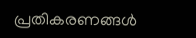പ്രതികരണങ്ങൾ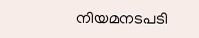നിയമനടപടി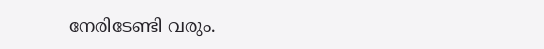നേരിടേണ്ടി വരും.